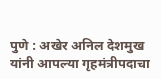पुणे : अखेर अनिल देशमुख यांनी आपल्या गृहमंत्रीपदाचा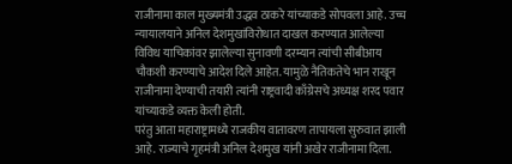राजीनामा काल मुख्यमंत्री उद्धव ठाकरे यांच्याकडे सोपवला आहे. उच्च न्यायालयाने अनिल देशमुखांविरोधात दाखल करण्यात आलेल्या विविध याचिकांवर झालेल्या सुनावणी दरम्यान त्यांची सीबीआय चौकशी करण्याचे आदेश दिले आहेत. यामुळे नैतिकतेचे भान राखून राजीनामा देण्याची तयारी त्यांनी राष्ट्रवादी काँग्रेसचे अध्यक्ष शरद पवार यांच्याकडे व्यक्त केली होती.
परंतु आता महाराष्ट्रामध्ये राजकीय वातावरण तापायला सुरुवात झाली आहे. राज्याचे गृहमंत्री अनिल देशमुख यांनी अखेर राजीनामा दिला.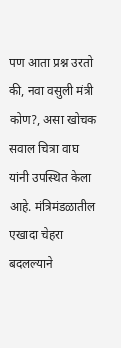पण आता प्रश्न उरतो की, नवा वसुली मंत्री कोण?, असा खोचक सवाल चित्रा वाघ यांनी उपस्थित केला आहे. मंत्रिमंडळातील एखादा चेहरा बदलल्याने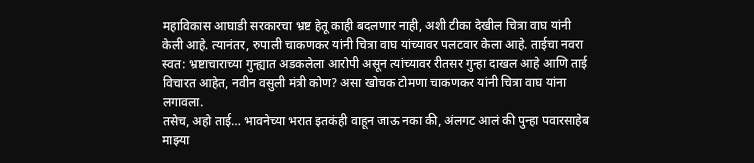महाविकास आघाडी सरकारचा भ्रष्ट हेतू काही बदलणार नाही, अशी टीका देखील चित्रा वाघ यांनी केली आहे. त्यानंतर, रुपाली चाकणकर यांनी चित्रा वाघ यांच्यावर पलटवार केला आहे. ताईचा नवरा स्वत: भ्रष्टाचाराच्या गुन्ह्यात अडकलेला आरोपी असून त्यांच्यावर रीतसर गुन्हा दाखल आहे आणि ताई विचारत आहेत, नवीन वसुली मंत्री कोण? असा खोचक टोमणा चाकणकर यांनी चित्रा वाघ यांना लगावला.
तसेच, अहो ताई… भावनेच्या भरात इतकंही वाहून जाऊ नका की, अंलगट आलं की पुन्हा पवारसाहेब माझ्या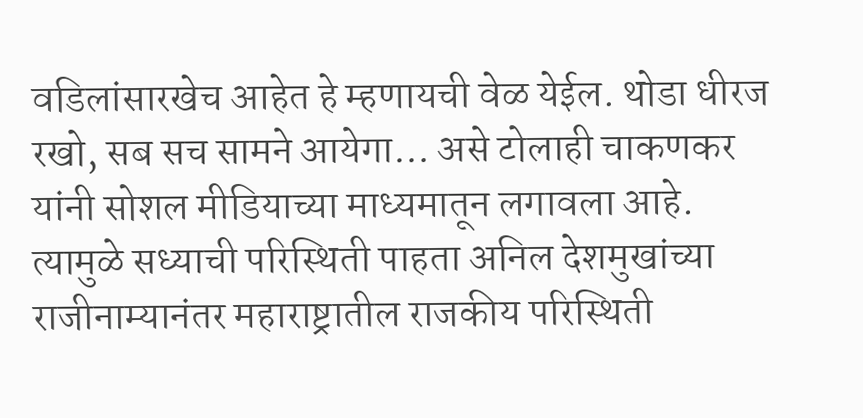वडिलांसारखेच आहेत हे म्हणायची वेळ येईल. थोडा धीरज रखो, सब सच सामने आयेगा… असे टोलाही चाकणकर यांनी सोशल मीडियाच्या माध्यमातून लगावला आहे.
त्यामुळे सध्याची परिस्थिती पाहता अनिल देशमुखांच्या राजीनाम्यानंतर महाराष्ट्रातील राजकीय परिस्थिती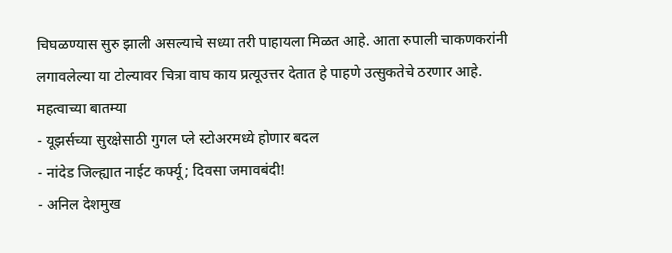चिघळण्यास सुरु झाली असल्याचे सध्या तरी पाहायला मिळत आहे. आता रुपाली चाकणकरांनी लगावलेल्या या टोल्यावर चित्रा वाघ काय प्रत्यूउत्तर देतात हे पाहणे उत्सुकतेचे ठरणार आहे.
महत्वाच्या बातम्या
- यूझर्सच्या सुरक्षेसाठी गुगल प्ले स्टोअरमध्ये होणार बदल
- नांदेड जिल्ह्यात नाईट कर्फ्यू; दिवसा जमावबंदी!
- अनिल देशमुख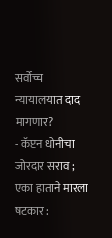सर्वोच्च न्यायालयात दाद मागणार?
- कॅप्टन धोनीचा जोरदार सराव ; एका हाताने मारला षटकार :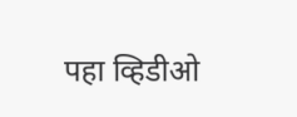पहा व्हिडीओ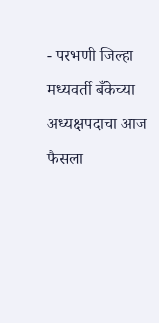- परभणी जिल्हा मध्यवर्ती बँकेच्या अध्यक्षपदाचा आज फैसला